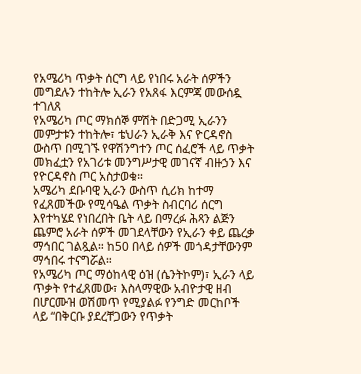የአሜሪካ ጥቃት ሰርግ ላይ የነበሩ አራት ሰዎችን መግደሉን ተከትሎ ኢራን የአጸፋ እርምጃ መውሰዷ ተገለጸ
የአሜሪካ ጦር ማክሰኞ ምሽት በድጋሚ ኢራንን መምታቱን ተከትሎ፣ ቴህራን ኢራቅ እና ዮርዳኖስ ውስጥ በሚገኙ የዋሽንግተን ጦር ሰፈሮች ላይ ጥቃት መክፈቷን የአገሪቱ መንግሥታዊ መገናኛ ብዙኃን እና የዮርዳኖስ ጦር አስታወቁ።
አሜሪካ ደቡባዊ ኢራን ውስጥ ሲሪክ ከተማ የፈጸመችው የሚሳዔል ጥቃት ስብርባሪ ሰርግ እየተካሄደ የነበረበት ቤት ላይ በማረፉ ሕጻን ልጅን ጨምሮ አራት ሰዎች መገደላቸውን የኢራን ቀይ ጨረቃ ማኅበር ገልጿል። ከ50 በላይ ሰዎች መጎዳታቸውንም ማኅበሩ ተናግሯል።
የአሜሪካ ጦር ማዕከላዊ ዕዝ (ሴንትኮም)፣ ኢራን ላይ ጥቃት የተፈጸመው፣ እስላማዊው አብዮታዊ ዘብ በሆርሙዝ ወሽመጥ የሚያልፉ የንግድ መርከቦች ላይ “በቅርቡ ያደረቸጋውን የጥቃት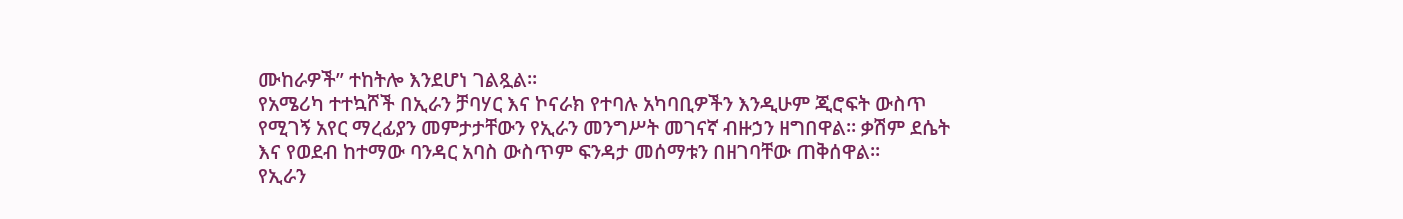ሙከራዎች” ተከትሎ እንደሆነ ገልጿል።
የአሜሪካ ተተኳሾች በኢራን ቻባሃር እና ኮናራክ የተባሉ አካባቢዎችን እንዲሁም ጂሮፍት ውስጥ የሚገኝ አየር ማረፊያን መምታታቸውን የኢራን መንግሥት መገናኛ ብዙኃን ዘግበዋል። ቃሽም ደሴት እና የወደብ ከተማው ባንዳር አባስ ውስጥም ፍንዳታ መሰማቱን በዘገባቸው ጠቅሰዋል።
የኢራን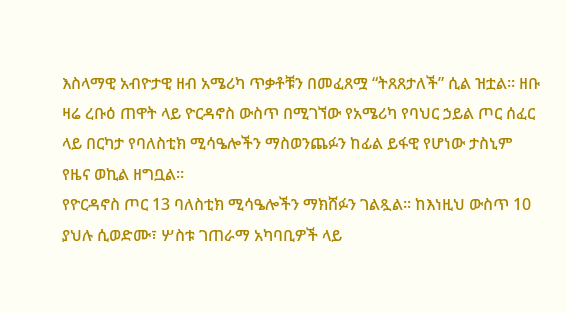እስላማዊ አብዮታዊ ዘብ አሜሪካ ጥቃቶቹን በመፈጸሟ “ትጸጸታለች” ሲል ዝቷል። ዘቡ ዛሬ ረቡዕ ጠዋት ላይ ዮርዳኖስ ውስጥ በሚገኘው የአሜሪካ የባህር ኃይል ጦር ሰፈር ላይ በርካታ የባለስቲክ ሚሳዔሎችን ማስወንጨፉን ከፊል ይፋዊ የሆነው ታስኒም የዜና ወኪል ዘግቧል።
የዮርዳኖስ ጦር 13 ባለስቲክ ሚሳዔሎችን ማክሸፉን ገልጿል። ከእነዚህ ውስጥ 10 ያህሉ ሲወድሙ፣ ሦስቱ ገጠራማ አካባቢዎች ላይ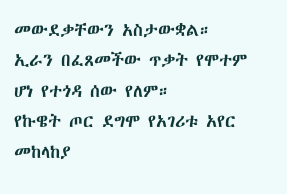መውደቃቸውን አስታውቋል። ኢራን በፈጸመችው ጥቃት የሞተም ሆነ የተጎዳ ሰው የለም።
የኩዌት ጦር ደግሞ የአገሪቱ አየር መከላከያ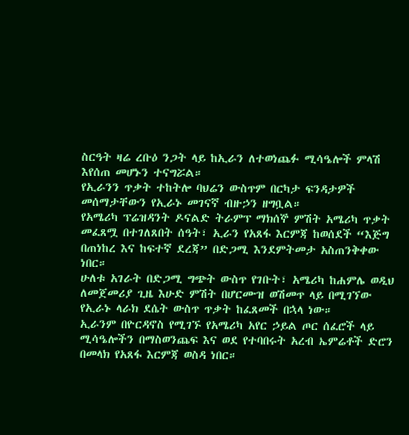ስርዓት ዛሬ ረቡዕ ንጋት ላይ ከኢራን ለተወነጨፉ ሚሳዔሎች ምላሽ እየሰጠ መሆኑን ተናግሯል።
የኢራንን ጥቃት ተከትሎ ባህሬን ውስጥም በርካታ ፍንዳታዎች መሰማታቸውን የኢራኑ መገናኛ ብዙኃን ዘግቧል።
የአሜሪካ ፕሬዝዳንት ዶናልድ ትራምፕ ማክሰኞ ምሽት አሜሪካ ጥቃት መፈጸሟ በተገለጸበት ሰዓት፣ ኢራን የአጸፋ እርምጃ ከወሰደች “እጅግ በጠነከረ እና ከፍተኛ ደረጃ” በድጋሚ እንደምትመታ አስጠንቅቀው ነበር።
ሁለቱ አገራት በድጋሚ ግጭት ውስጥ የገቡት፣ አሜሪካ ከሐምሌ ወዲህ ለመጀመሪያ ጊዜ እሁድ ምሽት በሆርሙዝ ወሽመጥ ላይ በሚገኘው የኢራኑ ላራክ ደሴት ውስጥ ጥቃት ከፈጸመች በኋላ ነው።
ኢራንም በዮርዳኖስ የሚገኙ የአሜሪካ አየር ኃይል ጦር ሰፈሮች ላይ ሚሳዔሎችን በማስወንጨፍ እና ወደ የተባበሩት አረብ ኤምሬቶች ድሮን በመላክ የአጸፋ እርምጃ ወስዳ ነበር።